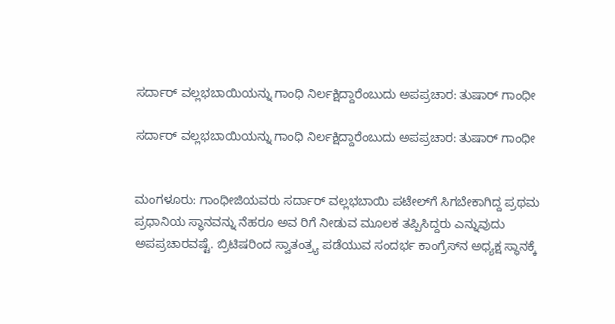ಸರ್ದಾರ್ ವಲ್ಲಭಬಾಯಿಯನ್ನು ಗಾಂಧಿ ನಿರ್ಲಕ್ಷಿದ್ದಾರೆಂಬುದು ಅಪಪ್ರಚಾರ: ತುಷಾರ್ ಗಾಂಧೀ

ಸರ್ದಾರ್ ವಲ್ಲಭಬಾಯಿಯನ್ನು ಗಾಂಧಿ ನಿರ್ಲಕ್ಷಿದ್ದಾರೆಂಬುದು ಅಪಪ್ರಚಾರ: ತುಷಾರ್ ಗಾಂಧೀ


ಮಂಗಳೂರು: ಗಾಂಧೀಜಿಯವರು ಸರ್ದಾರ್ ವಲ್ಲಭಬಾಯಿ ಪಟೇಲ್‌ಗೆ ಸಿಗಬೇಕಾಗಿದ್ದ ಪ್ರಥಮ ಪ್ರಧಾನಿಯ ಸ್ಥಾನವನ್ನು ನೆಹರೂ ಅವ ರಿಗೆ ನೀಡುವ ಮೂಲಕ ತಪ್ಪಿಸಿದ್ದರು ಎನ್ನುವುದು ಅಪಪ್ರಚಾರವಷ್ಟೆ. ಬ್ರಿಟಿಷರಿಂದ ಸ್ವಾತಂತ್ರ್ಯ ಪಡೆಯುವ ಸಂದರ್ಭ ಕಾಂಗ್ರೆಸ್‌ನ ಅಧ್ಯಕ್ಷ ಸ್ಥಾನಕ್ಕೆ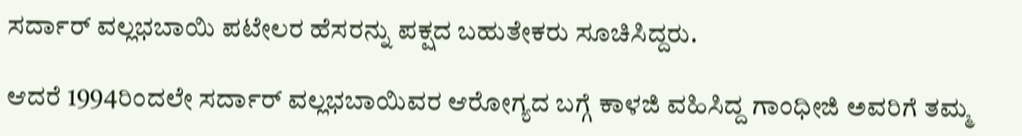ಸರ್ದಾರ್ ವಲ್ಲಭಬಾಯಿ ಪಟೇಲರ ಹೆಸರನ್ನು ಪಕ್ಷದ ಬಹುತೇಕರು ಸೂಚಿಸಿದ್ದರು.

ಆದರೆ 1994ರಿಂದಲೇ ಸರ್ದಾರ್ ವಲ್ಲಭಬಾಯಿವರ ಆರೋಗ್ಯದ ಬಗ್ಗೆ ಕಾಳಜಿ ವಹಿಸಿದ್ದ ಗಾಂಧೀಜಿ ಅವರಿಗೆ ತಮ್ಮ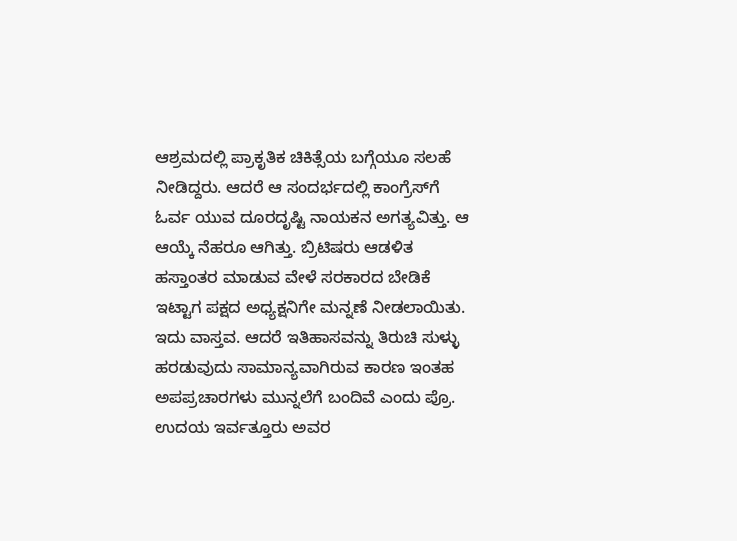ಆಶ್ರಮದಲ್ಲಿ ಪ್ರಾಕೃತಿಕ ಚಿಕಿತ್ಸೆಯ ಬಗ್ಗೆಯೂ ಸಲಹೆ ನೀಡಿದ್ದರು. ಆದರೆ ಆ ಸಂದರ್ಭದಲ್ಲಿ ಕಾಂಗ್ರೆಸ್‌ಗೆ ಓರ್ವ ಯುವ ದೂರದೃಷ್ಟಿ ನಾಯಕನ ಅಗತ್ಯವಿತ್ತು. ಆ ಆಯ್ಕೆ ನೆಹರೂ ಆಗಿತ್ತು. ಬ್ರಿಟಿಷರು ಆಡಳಿತ ಹಸ್ತಾಂತರ ಮಾಡುವ ವೇಳೆ ಸರಕಾರದ ಬೇಡಿಕೆ ಇಟ್ಟಾಗ ಪಕ್ಷದ ಅಧ್ಯಕ್ಷನಿಗೇ ಮನ್ನಣೆ ನೀಡಲಾಯಿತು. ಇದು ವಾಸ್ತವ. ಆದರೆ ಇತಿಹಾಸವನ್ನು ತಿರುಚಿ ಸುಳ್ಳು ಹರಡುವುದು ಸಾಮಾನ್ಯವಾಗಿರುವ ಕಾರಣ ಇಂತಹ ಅಪಪ್ರಚಾರಗಳು ಮುನ್ನಲೆಗೆ ಬಂದಿವೆ ಎಂದು ಪ್ರೊ. ಉದಯ ಇರ್ವತ್ತೂರು ಅವರ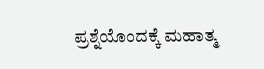ಪ್ರಶ್ನೆಯೊಂದಕ್ಕೆ ಮಹಾತ್ಮ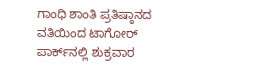ಗಾಂಧಿ ಶಾಂತಿ ಪ್ರತಿಷ್ಠಾನದ ವತಿಯಿಂದ ಟಾಗೋರ್ ಪಾರ್ಕ್‌ನಲ್ಲಿ ಶುಕ್ರವಾರ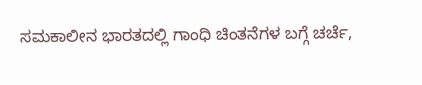ಸಮಕಾಲೀನ ಭಾರತದಲ್ಲಿ ಗಾಂಧಿ ಚಿಂತನೆಗಳ ಬಗ್ಗೆ ಚರ್ಚೆ,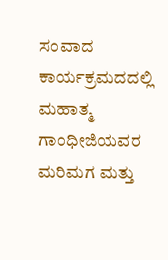ಸಂವಾದ ಕಾರ್ಯಕ್ರಮದದಲ್ಲಿ ಮಹಾತ್ಮ ಗಾಂಧೀಜಿಯವರ ಮರಿಮಗ ಮತ್ತು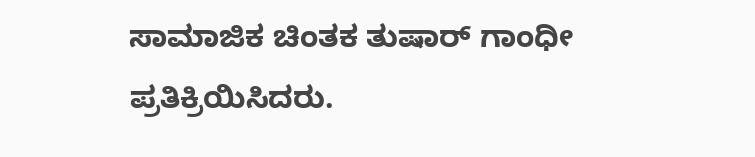ಸಾಮಾಜಿಕ ಚಿಂತಕ ತುಷಾರ್ ಗಾಂಧೀ ಪ್ರತಿಕ್ರಿಯಿಸಿದರು.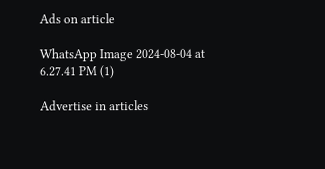Ads on article

WhatsApp Image 2024-08-04 at 6.27.41 PM (1)

Advertise in articles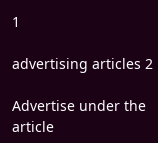1

advertising articles 2

Advertise under the article